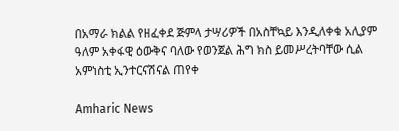በአማራ ክልል የዘፈቀደ ጅምላ ታሣሪዎች በአስቸኳይ እንዲለቀቁ አሊያም ዓለም አቀፋዊ ዕውቅና ባለው የወንጀል ሕግ ክስ ይመሥረትባቸው ሲል አምነስቲ ኢንተርናሽናል ጠየቀ

Amharic News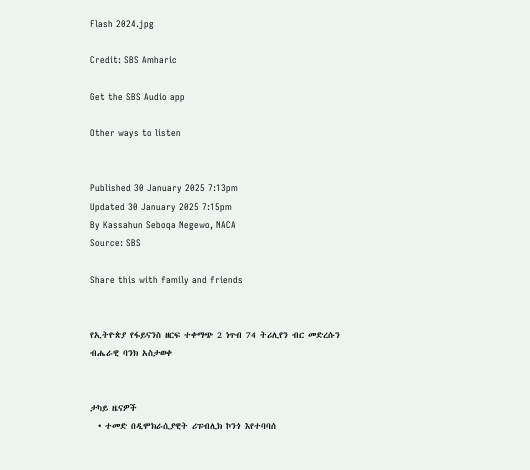Flash 2024.jpg

Credit: SBS Amharic

Get the SBS Audio app

Other ways to listen


Published 30 January 2025 7:13pm
Updated 30 January 2025 7:15pm
By Kassahun Seboqa Negewo, NACA
Source: SBS

Share this with family and friends


የኢትዮጵያ የፋይናንስ ዘርፍ ተቀማጭ 2 ነጥብ 74 ትሪሊየን ብር መድረሱን ብሔራዊ ባንክ አስታወቀ


ታካይ ዜናዎች
  • ተመድ በዲሞክራሲያዊት ሪፑብሊክ ኮንጎ እየተባባሰ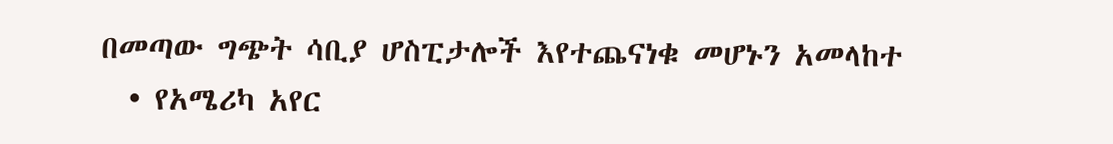በመጣው ግጭት ሳቢያ ሆስፒታሎች እየተጨናነቁ መሆኑን አመላከተ
  • የአሜሪካ አየር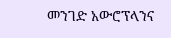መንገድ አውሮፕላንና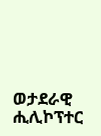ወታደራዊ ሒሊኮፕተር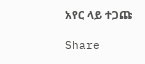አየር ላይ ተጋጩ

Share